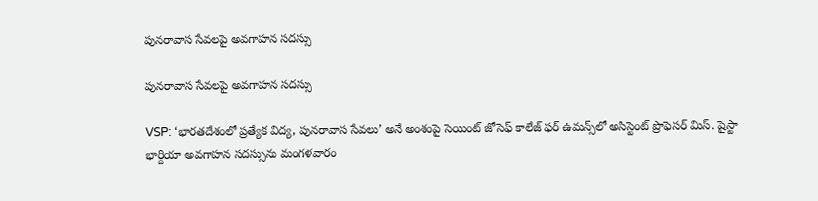పునరావాస సేవలపై అవగాహన సదస్సు

పునరావాస సేవలపై అవగాహన సదస్సు

VSP: ‘భారతదేశంలో ప్రత్యేక విద్య, పునరావాస సేవలు’ అనే అంశంపై సెయింట్ జోసెఫ్ కాలేజ్ ఫర్ ఉమ‌న్స్‌లో అసిస్టెంట్ ప్రొఫెసర్ మిస్. షైస్టా భార్దియా అవగాహన సదస్సును మంగళవారం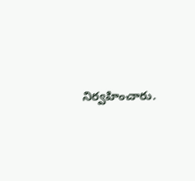నిర్వహించారు.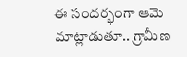ఈ సందర్భంగా ఆమె మాట్లాడుతూ.. గ్రామీణ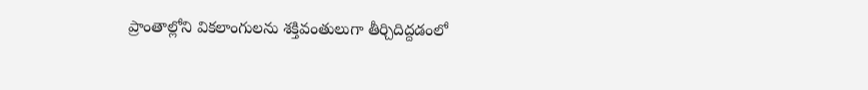ప్రాంతాల్లోని వికలాంగులను శక్తివంతులుగా తీర్చిదిద్దడంలో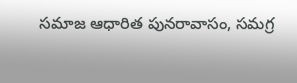సమాజ ఆధారిత పునరావాసం, సమగ్ర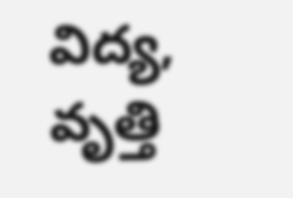విద్య, వృత్తి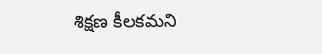శిక్షణ కీలకమని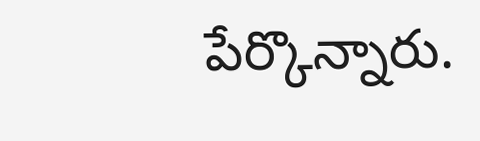పేర్కొన్నారు.